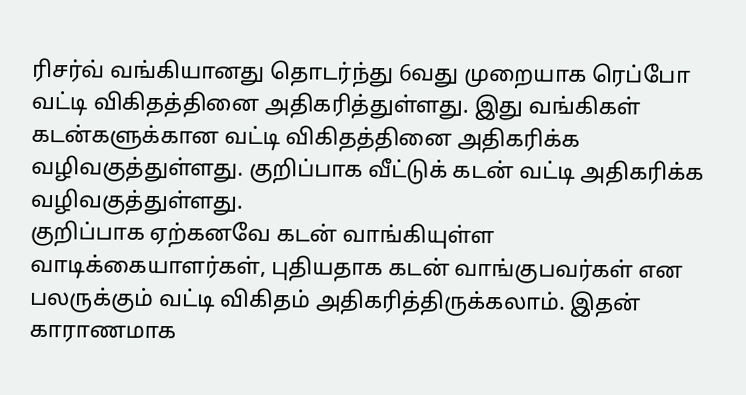ரிசர்வ் வங்கியானது தொடர்ந்து 6வது முறையாக ரெப்போ வட்டி விகிதத்தினை அதிகரித்துள்ளது. இது வங்கிகள் கடன்களுக்கான வட்டி விகிதத்தினை அதிகரிக்க வழிவகுத்துள்ளது. குறிப்பாக வீட்டுக் கடன் வட்டி அதிகரிக்க வழிவகுத்துள்ளது.
குறிப்பாக ஏற்கனவே கடன் வாங்கியுள்ள வாடிக்கையாளர்கள், புதியதாக கடன் வாங்குபவர்கள் என பலருக்கும் வட்டி விகிதம் அதிகரித்திருக்கலாம். இதன் காராணமாக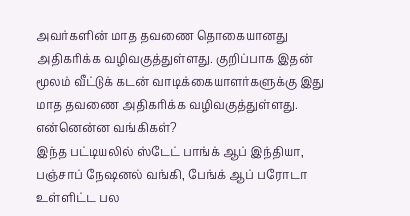அவர்களின் மாத தவணை தொகையானது அதிகரிக்க வழிவகுத்துள்ளது. குறிப்பாக இதன் மூலம் வீட்டுக் கடன் வாடிக்கையாளர்களுக்கு இது மாத தவணை அதிகரிக்க வழிவகுத்துள்ளது.
என்னென்ன வங்கிகள்?
இந்த பட்டியலில் ஸ்டேட் பாங்க் ஆப் இந்தியா, பஞ்சாப் நேஷனல் வங்கி, பேங்க் ஆப் பரோடா உள்ளிட்ட பல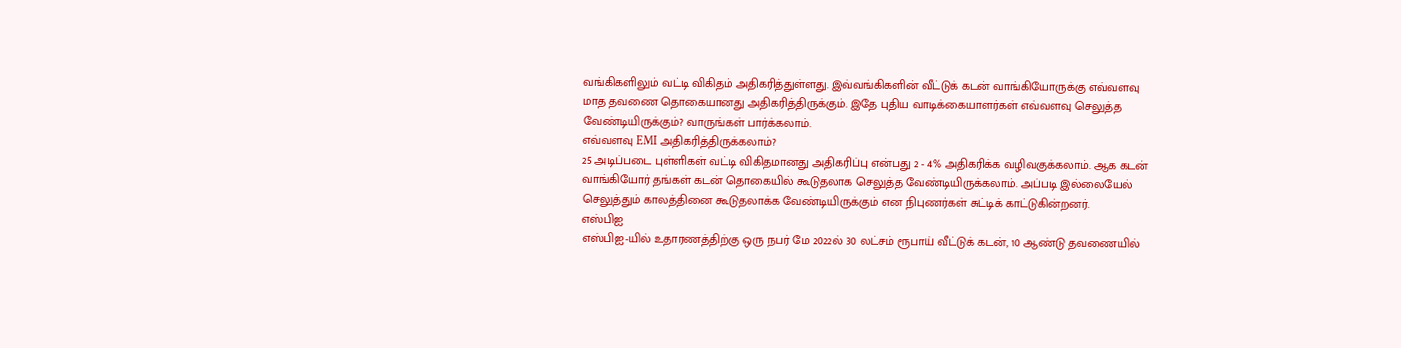வங்கிகளிலும் வட்டி விகிதம் அதிகரித்துள்ளது. இவ்வங்கிகளின் வீட்டுக் கடன் வாங்கியோருக்கு எவ்வளவு மாத தவணை தொகையானது அதிகரித்திருக்கும். இதே புதிய வாடிக்கையாளர்கள் எவ்வளவு செலுத்த வேண்டியிருக்கும்? வாருங்கள் பார்க்கலாம்.
எவ்வளவு EMI அதிகரித்திருக்கலாம்?
25 அடிப்படை புள்ளிகள் வட்டி விகிதமானது அதிகரிப்பு என்பது 2 - 4% அதிகரிக்க வழிவகுக்கலாம். ஆக கடன் வாங்கியோர் தங்கள் கடன் தொகையில் கூடுதலாக செலுத்த வேண்டியிருக்கலாம். அப்படி இல்லையேல் செலுத்தும் காலத்தினை கூடுதலாக்க வேண்டியிருக்கும் என நிபுணர்கள் சுட்டிக் காட்டுகின்றனர்.
எஸ்பிஐ
எஸ்பிஐ-யில் உதாரணத்திற்கு ஒரு நபர் மே 2022ல் 30 லட்சம் ரூபாய் வீட்டுக் கடன், 10 ஆண்டு தவணையில்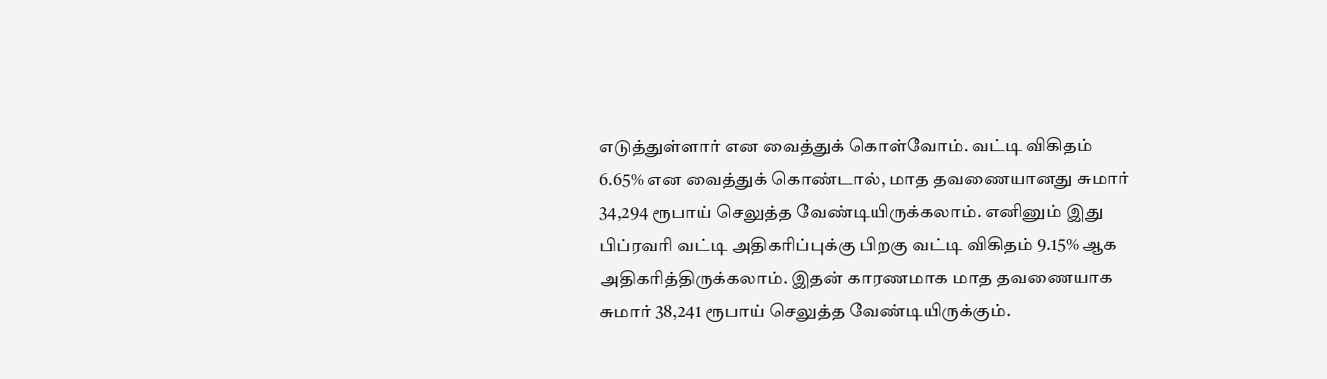எடுத்துள்ளார் என வைத்துக் கொள்வோம். வட்டி விகிதம் 6.65% என வைத்துக் கொண்டால், மாத தவணையானது சுமார் 34,294 ரூபாய் செலுத்த வேண்டியிருக்கலாம். எனினும் இது பிப்ரவரி வட்டி அதிகரிப்புக்கு பிறகு வட்டி விகிதம் 9.15% ஆக அதிகரித்திருக்கலாம். இதன் காரணமாக மாத தவணையாக சுமார் 38,241 ரூபாய் செலுத்த வேண்டியிருக்கும்.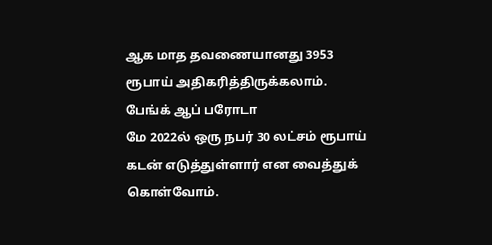ஆக மாத தவணையானது 3953 ரூபாய் அதிகரித்திருக்கலாம்.
பேங்க் ஆப் பரோடா
மே 2022ல் ஒரு நபர் 30 லட்சம் ரூபாய் கடன் எடுத்துள்ளார் என வைத்துக் கொள்வோம்.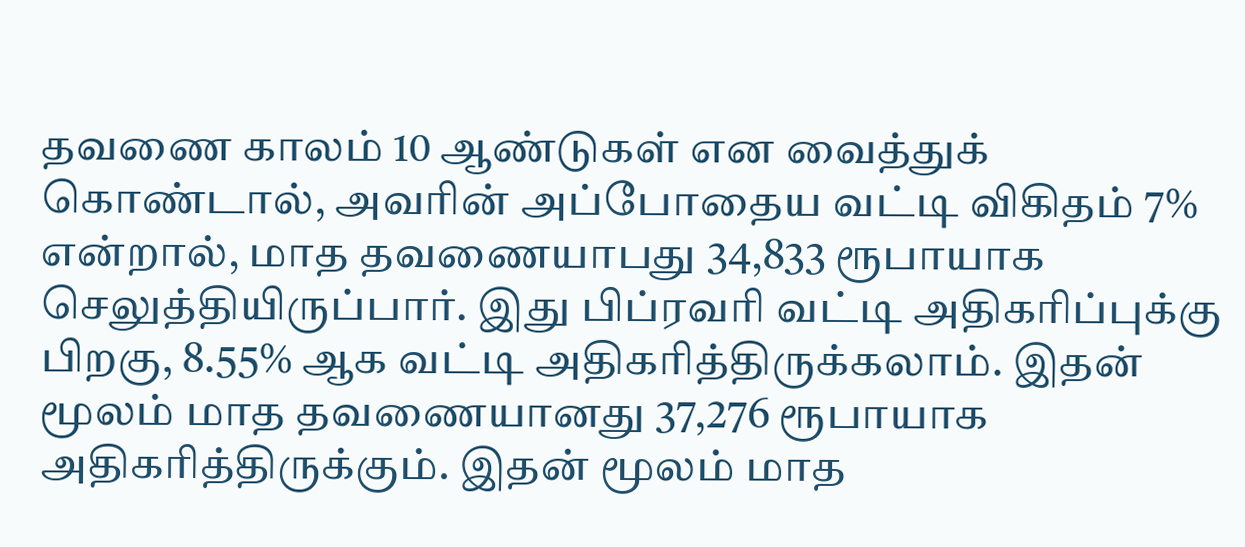தவணை காலம் 10 ஆண்டுகள் என வைத்துக் கொண்டால், அவரின் அப்போதைய வட்டி விகிதம் 7% என்றால், மாத தவணையாபது 34,833 ரூபாயாக செலுத்தியிருப்பார். இது பிப்ரவரி வட்டி அதிகரிப்புக்கு பிறகு, 8.55% ஆக வட்டி அதிகரித்திருக்கலாம். இதன் மூலம் மாத தவணையானது 37,276 ரூபாயாக அதிகரித்திருக்கும். இதன் மூலம் மாத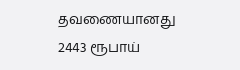தவணையானது 2443 ரூபாய்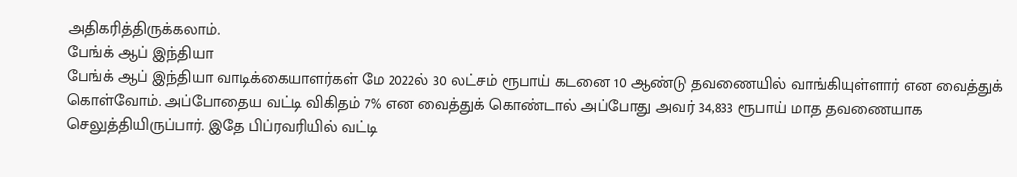அதிகரித்திருக்கலாம்.
பேங்க் ஆப் இந்தியா
பேங்க் ஆப் இந்தியா வாடிக்கையாளர்கள் மே 2022ல் 30 லட்சம் ரூபாய் கடனை 10 ஆண்டு தவணையில் வாங்கியுள்ளார் என வைத்துக் கொள்வோம். அப்போதைய வட்டி விகிதம் 7% என வைத்துக் கொண்டால் அப்போது அவர் 34,833 ரூபாய் மாத தவணையாக செலுத்தியிருப்பார். இதே பிப்ரவரியில் வட்டி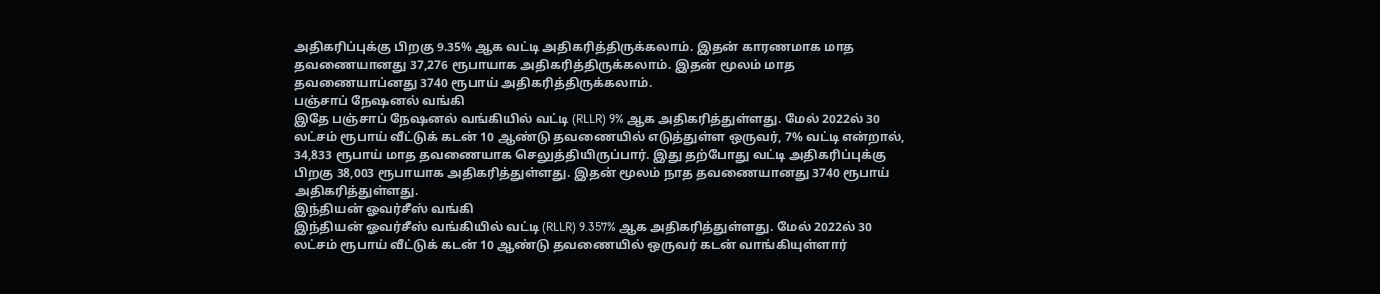அதிகரிப்புக்கு பிறகு 9.35% ஆக வட்டி அதிகரித்திருக்கலாம். இதன் காரணமாக மாத தவணையானது 37,276 ரூபாயாக அதிகரித்திருக்கலாம். இதன் மூலம் மாத தவணையாப்னது 3740 ரூபாய் அதிகரித்திருக்கலாம்.
பஞ்சாப் நேஷனல் வங்கி
இதே பஞ்சாப் நேஷனல் வங்கியில் வட்டி (RLLR) 9% ஆக அதிகரித்துள்ளது. மேல் 2022ல் 30 லட்சம் ரூபாய் வீட்டுக் கடன் 10 ஆண்டு தவணையில் எடுத்துள்ள ஒருவர், 7% வட்டி என்றால், 34,833 ரூபாய் மாத தவணையாக செலுத்தியிருப்பார். இது தற்போது வட்டி அதிகரிப்புக்கு பிறகு 38,003 ரூபாயாக அதிகரித்துள்ளது. இதன் மூலம் நாத தவணையானது 3740 ரூபாய் அதிகரித்துள்ளது.
இந்தியன் ஓவர்சீஸ் வங்கி
இந்தியன் ஓவர்சீஸ் வங்கியில் வட்டி (RLLR) 9.357% ஆக அதிகரித்துள்ளது. மேல் 2022ல் 30 லட்சம் ரூபாய் வீட்டுக் கடன் 10 ஆண்டு தவணையில் ஒருவர் கடன் வாங்கியுள்ளார்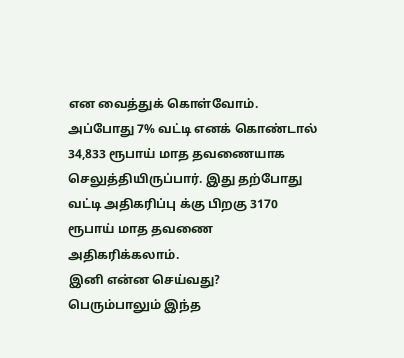என வைத்துக் கொள்வோம். அப்போது 7% வட்டி எனக் கொண்டால் 34,833 ரூபாய் மாத தவணையாக செலுத்தியிருப்பார். இது தற்போது வட்டி அதிகரிப்பு க்கு பிறகு 3170 ரூபாய் மாத தவணை அதிகரிக்கலாம்.
இனி என்ன செய்வது?
பெரும்பாலும் இந்த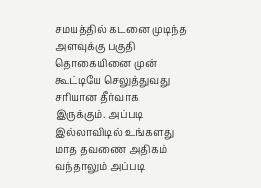சமயத்தில் கடனை முடிந்த அளவுக்கு பகுதி தொகையினை முன் கூட்டியே செலுத்துவது சரியான தீர்வாக இருக்கும். அப்படி இல்லாவிடில் உங்களது மாத தவணை அதிகம் வந்தாலும் அப்படி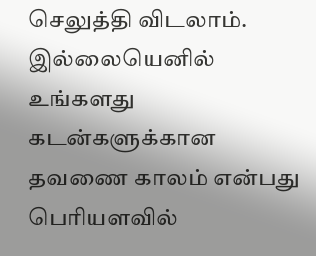செலுத்தி விடலாம். இல்லையெனில் உங்களது கடன்களுக்கான தவணை காலம் என்பது பெரியளவில்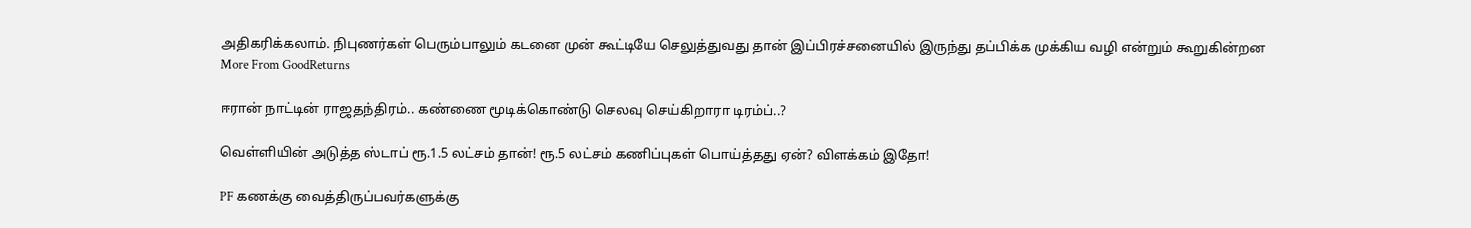அதிகரிக்கலாம். நிபுணர்கள் பெரும்பாலும் கடனை முன் கூட்டியே செலுத்துவது தான் இப்பிரச்சனையில் இருந்து தப்பிக்க முக்கிய வழி என்றும் கூறுகின்றன
More From GoodReturns

ஈரான் நாட்டின் ராஜதந்திரம்.. கண்ணை மூடிக்கொண்டு செலவு செய்கிறாரா டிரம்ப்..?

வெள்ளியின் அடுத்த ஸ்டாப் ரூ.1.5 லட்சம் தான்! ரூ.5 லட்சம் கணிப்புகள் பொய்த்தது ஏன்? விளக்கம் இதோ!

PF கணக்கு வைத்திருப்பவர்களுக்கு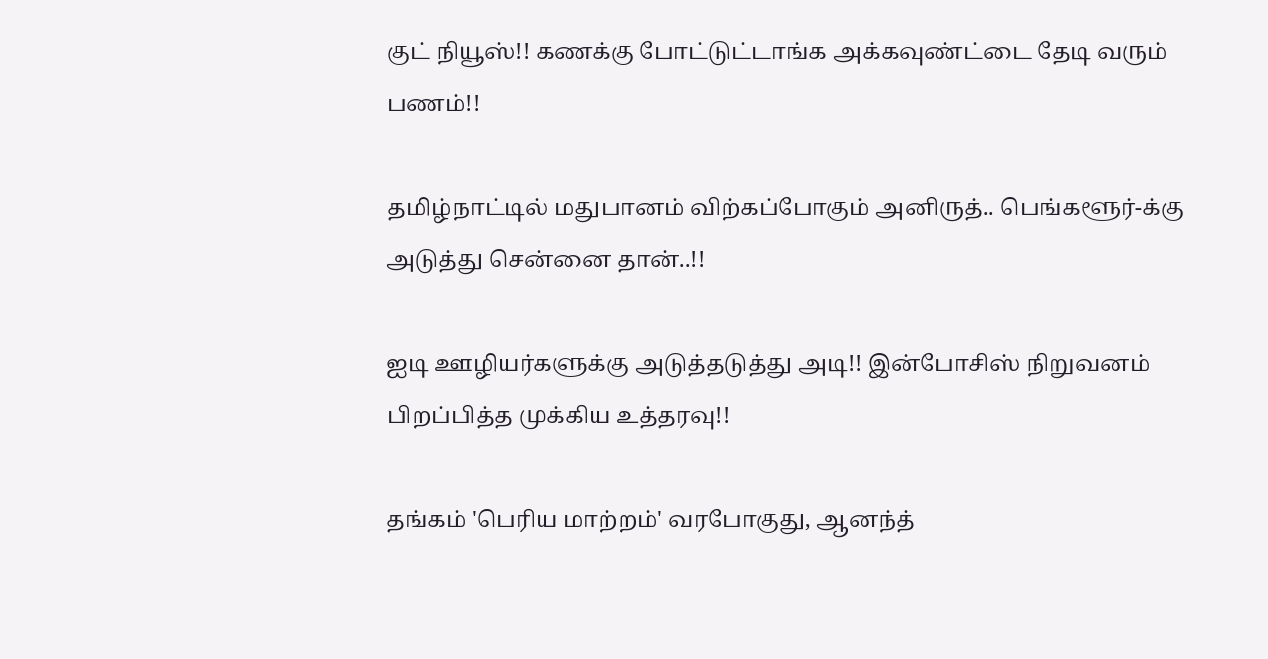குட் நியூஸ்!! கணக்கு போட்டுட்டாங்க அக்கவுண்ட்டை தேடி வரும் பணம்!!

தமிழ்நாட்டில் மதுபானம் விற்கப்போகும் அனிருத்.. பெங்களூர்-க்கு அடுத்து சென்னை தான்..!!

ஐடி ஊழியர்களுக்கு அடுத்தடுத்து அடி!! இன்போசிஸ் நிறுவனம் பிறப்பித்த முக்கிய உத்தரவு!!

தங்கம் 'பெரிய மாற்றம்' வரபோகுது, ஆனந்த்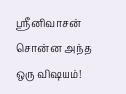ஸ்ரீனிவாசன் சொன்ன அந்த ஒரு விஷயம்!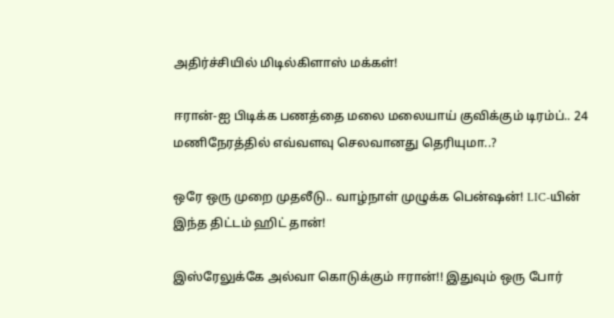அதிர்ச்சியில் மிடில்கிளாஸ் மக்கள்!

ஈரான்-ஐ பிடிக்க பணத்தை மலை மலையாய் குவிக்கும் டிரம்ப்.. 24 மணிநேரத்தில் எவ்வளவு செலவானது தெரியுமா..?

ஒரே ஒரு முறை முதலீடு.. வாழ்நாள் முழுக்க பென்ஷன்! LIC-யின் இந்த திட்டம் ஹிட் தான்!

இஸ்ரேலுக்கே அல்வா கொடுக்கும் ஈரான்!! இதுவும் ஒரு போர்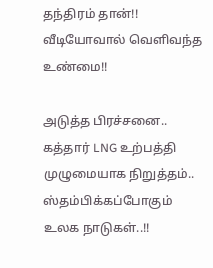தந்திரம் தான்!! வீடியோவால் வெளிவந்த உண்மை!!

அடுத்த பிரச்சனை.. கத்தார் LNG உற்பத்தி முழுமையாக நிறுத்தம்.. ஸ்தம்பிக்கப்போகும் உலக நாடுகள்..!!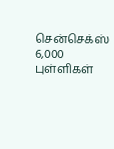சென்செக்ஸ் 6,000 புள்ளிகள்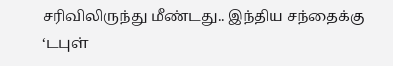சரிவிலிருந்து மீண்டது.. இந்திய சந்தைக்கு ‘டபுள்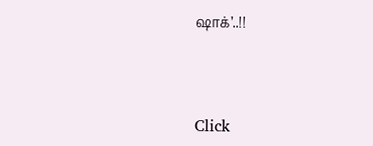ஷாக்’..!!



Click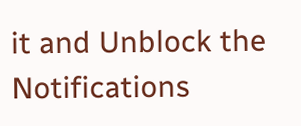it and Unblock the Notifications